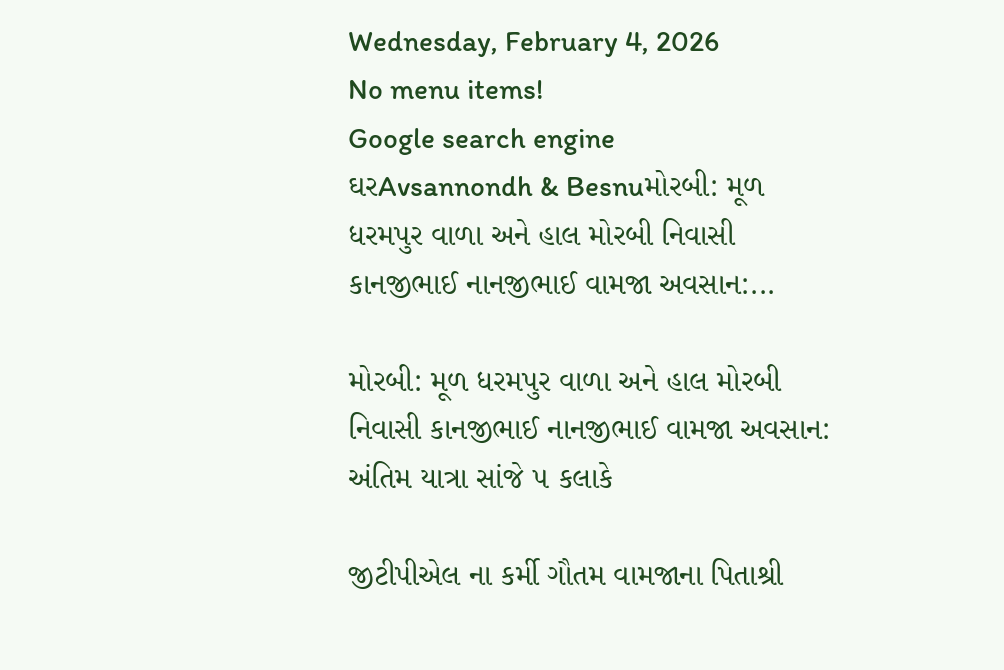Wednesday, February 4, 2026
No menu items!
Google search engine
ઘરAvsannondh & Besnuમોરબી: મૂળ ધરમપુર વાળા અને હાલ મોરબી નિવાસી કાનજીભાઈ નાનજીભાઈ વામજા અવસાન:...

મોરબી: મૂળ ધરમપુર વાળા અને હાલ મોરબી નિવાસી કાનજીભાઈ નાનજીભાઈ વામજા અવસાન: અંતિમ યાત્રા સાંજે ૫ કલાકે

જીટીપીએલ ના કર્મી ગૌતમ વામજાના પિતાશ્રી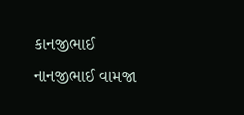કાનજીભાઈ નાનજીભાઈ વામજા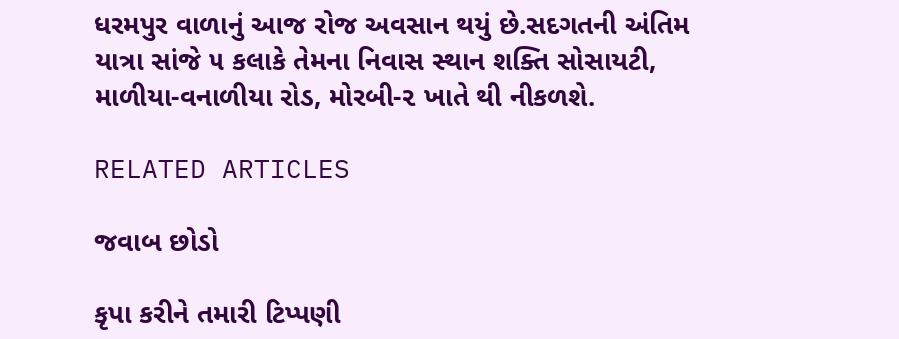ધરમપુર વાળાનું આજ રોજ અવસાન થયું છે.સદગતની અંતિમ યાત્રા સાંજે ૫ કલાકે તેમના નિવાસ સ્થાન શક્તિ સોસાયટી, માળીયા-વનાળીયા રોડ, મોરબી-૨ ખાતે થી નીકળશે.

RELATED ARTICLES

જવાબ છોડો

કૃપા કરીને તમારી ટિપ્પણી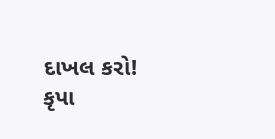દાખલ કરો!
કૃપા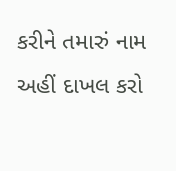કરીને તમારું નામ અહીં દાખલ કરો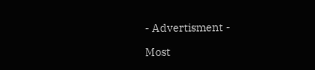- Advertisment -

Most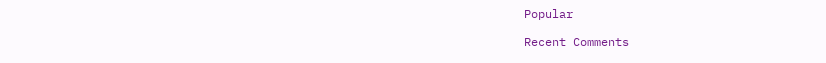Popular

Recent Comments